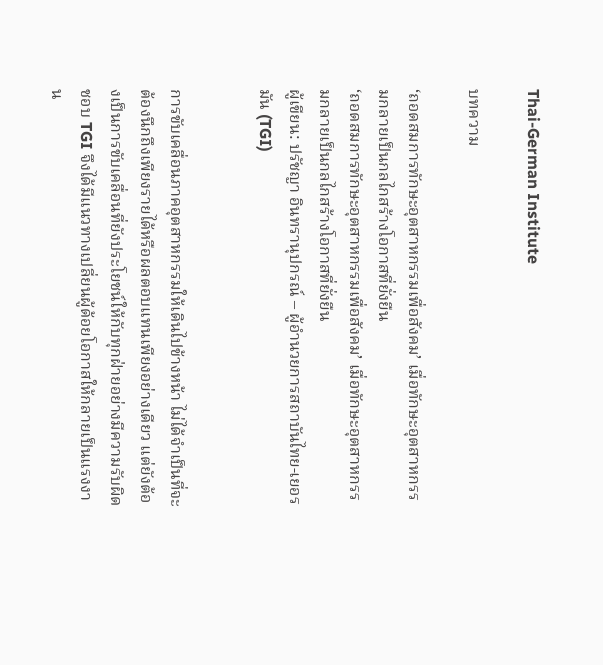Thai-German Institute

บทความ

‘ถอดสมการทักษะอุตสาหกรรมเพื่อสังคม’ เมื่อทักษะอุตสาหกรรมกลายเป็นกลไกสร้างโอกาสที่ยั่งยืน
‘ถอดสมการทักษะอุตสาหกรรมเพื่อสังคม’ เมื่อทักษะอุตสาหกรรมกลายเป็นกลไกสร้างโอกาสที่ยั่งยืน
ผู้เขียน: ปรัชญา อินทรานุปกรณ์ – ผู้อำนวยการสถาบันไทย-เยอรมัน (TGI)


การขับเคลื่อนภาคอุตสาหกรรมให้เดินไปข้างหน้า ไม่ได้จำเป็นที่จะต้องนึกถึงเพียงรายได้หรือผลตอบแทนเพียงอย่างเดียว แต่ยังต้องเป็นการขับเคลื่อนที่ยังประโยชน์ให้กับทุกฝ่ายอย่างมีความรับผิดชอบ TGI จึงได้มีแนวทางเปลี่ยนผู้ด้อยโอกาสให้กลายเป็นแรงงาน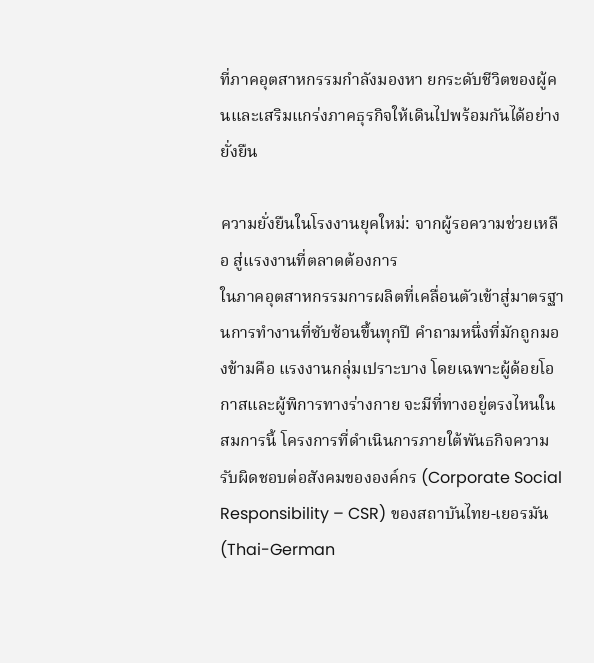ที่ภาคอุตสาหกรรมกำลังมองหา ยกระดับชีวิตของผู้คนและเสริมแกร่งภาคธุรกิจให้เดินไปพร้อมกันได้อย่างยั่งยืน

ความยั่งยืนในโรงงานยุคใหม่: จากผู้รอความช่วยเหลือ สู่แรงงานที่ตลาดต้องการ
ในภาคอุตสาหกรรมการผลิตที่เคลื่อนตัวเข้าสู่มาตรฐานการทำงานที่ซับซ้อนขึ้นทุกปี คำถามหนึ่งที่มักถูกมองข้ามคือ แรงงานกลุ่มเปราะบาง โดยเฉพาะผู้ด้อยโอกาสและผู้พิการทางร่างกาย จะมีที่ทางอยู่ตรงไหนในสมการนี้ โครงการที่ดำเนินการภายใต้พันธกิจความรับผิดชอบต่อสังคมขององค์กร (Corporate Social Responsibility – CSR) ของสถาบันไทย-เยอรมัน (Thai-German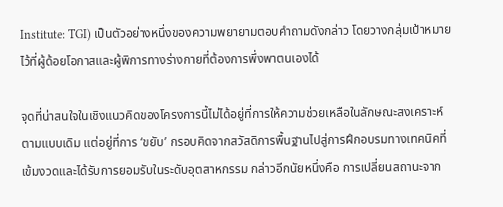Institute: TGI) เป็นตัวอย่างหนึ่งของความพยายามตอบคำถามดังกล่าว โดยวางกลุ่มเป้าหมายไว้ที่ผู้ด้อยโอกาสและผู้พิการทางร่างกายที่ต้องการพึ่งพาตนเองได้

จุดที่น่าสนใจในเชิงแนวคิดของโครงการนี้ไม่ได้อยู่ที่การให้ความช่วยเหลือในลักษณะสงเคราะห์ตามแบบเดิม แต่อยู่ที่การ ‘ขยับ’ กรอบคิดจากสวัสดิการพื้นฐานไปสู่การฝึกอบรมทางเทคนิคที่เข้มงวดและได้รับการยอมรับในระดับอุตสาหกรรม กล่าวอีกนัยหนึ่งคือ การเปลี่ยนสถานะจาก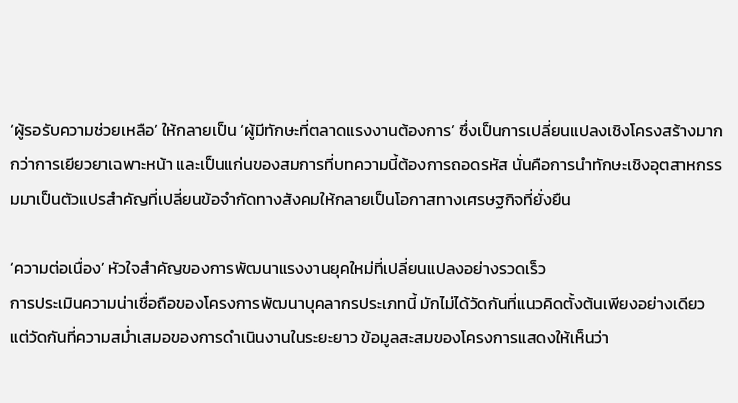‘ผู้รอรับความช่วยเหลือ’ ให้กลายเป็น ‘ผู้มีทักษะที่ตลาดแรงงานต้องการ’ ซึ่งเป็นการเปลี่ยนแปลงเชิงโครงสร้างมากกว่าการเยียวยาเฉพาะหน้า และเป็นแก่นของสมการที่บทความนี้ต้องการถอดรหัส นั่นคือการนำทักษะเชิงอุตสาหกรรมมาเป็นตัวแปรสำคัญที่เปลี่ยนข้อจำกัดทางสังคมให้กลายเป็นโอกาสทางเศรษฐกิจที่ยั่งยืน

‘ความต่อเนื่อง’ หัวใจสำคัญของการพัฒนาแรงงานยุคใหม่ที่เปลี่ยนแปลงอย่างรวดเร็ว
การประเมินความน่าเชื่อถือของโครงการพัฒนาบุคลากรประเภทนี้ มักไม่ได้วัดกันที่แนวคิดตั้งต้นเพียงอย่างเดียว แต่วัดกันที่ความสม่ำเสมอของการดำเนินงานในระยะยาว ข้อมูลสะสมของโครงการแสดงให้เห็นว่า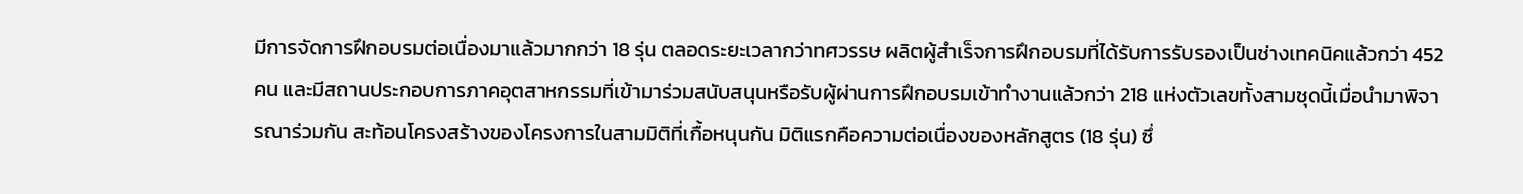มีการจัดการฝึกอบรมต่อเนื่องมาแล้วมากกว่า 18 รุ่น ตลอดระยะเวลากว่าทศวรรษ ผลิตผู้สำเร็จการฝึกอบรมที่ได้รับการรับรองเป็นช่างเทคนิคแล้วกว่า 452 คน และมีสถานประกอบการภาคอุตสาหกรรมที่เข้ามาร่วมสนับสนุนหรือรับผู้ผ่านการฝึกอบรมเข้าทำงานแล้วกว่า 218 แห่งตัวเลขทั้งสามชุดนี้เมื่อนำมาพิจารณาร่วมกัน สะท้อนโครงสร้างของโครงการในสามมิติที่เกื้อหนุนกัน มิติแรกคือความต่อเนื่องของหลักสูตร (18 รุ่น) ซึ่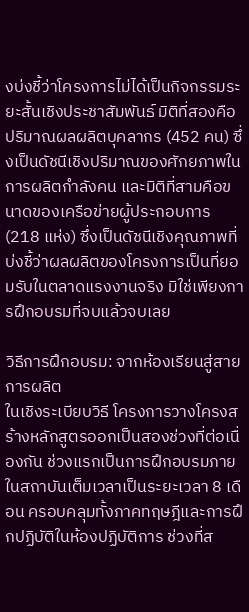งบ่งชี้ว่าโครงการไม่ได้เป็นกิจกรรมระยะสั้นเชิงประชาสัมพันธ์ มิติที่สองคือปริมาณผลผลิตบุคลากร (452 คน) ซึ่งเป็นดัชนีเชิงปริมาณของศักยภาพในการผลิตกำลังคน และมิติที่สามคือขนาดของเครือข่ายผู้ประกอบการ (218 แห่ง) ซึ่งเป็นดัชนีเชิงคุณภาพที่บ่งชี้ว่าผลผลิตของโครงการเป็นที่ยอมรับในตลาดแรงงานจริง มิใช่เพียงการฝึกอบรมที่จบแล้วจบเลย

วิธีการฝึกอบรม: จากห้องเรียนสู่สายการผลิต
ในเชิงระเบียบวิธี โครงการวางโครงสร้างหลักสูตรออกเป็นสองช่วงที่ต่อเนื่องกัน ช่วงแรกเป็นการฝึกอบรมภายในสถาบันเต็มเวลาเป็นระยะเวลา 8 เดือน ครอบคลุมทั้งภาคทฤษฎีและการฝึกปฏิบัติในห้องปฏิบัติการ ช่วงที่ส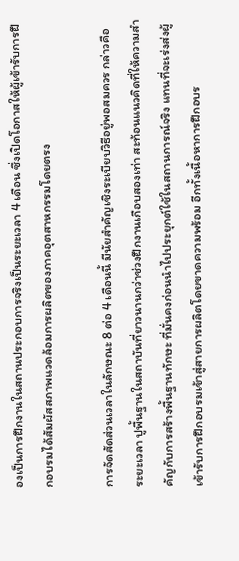องเป็นการฝึกงานในสถานประกอบการจริงเป็นระยะเวลา 4 เดือน ซึ่งเปิดโอกาสให้ผู้เข้ารับการฝึกอบรมได้สัมผัสสภาพแวดล้อมการผลิตของภาคอุตสาหกรรมโดยตรง

การจัดสัดส่วนเวลาในลักษณะ 8 ต่อ 4 เดือนนี้ มีนัยสำคัญเชิงระเบียบวิธีอยู่พอสมควร กล่าวคือ ระยะเวลา ปูพื้นฐานในสถาบันที่ยาวนานกว่าช่วงฝึกงานเกือบสองเท่า สะท้อนแนวคิดที่ให้ความสำคัญกับการสร้างพื้นฐานทักษะ ที่มั่นคงก่อนนำไปประยุกต์ใช้ในสถานการณ์จริง แทนที่จะเร่งส่งผู้เข้ารับการฝึกอบรมเข้าสู่สายการผลิตโดยขาดความพร้อม อีกทั้งเนื้อหาการฝึกอบร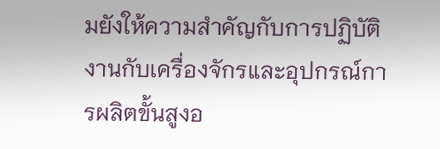มยังให้ความสำคัญกับการปฏิบัติงานกับเครื่องจักรและอุปกรณ์การผลิตขั้นสูงอ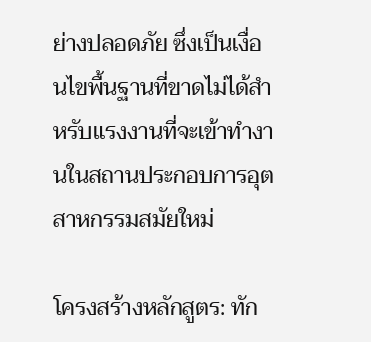ย่างปลอดภัย ซึ่งเป็นเงื่อนไขพื้นฐานที่ขาดไม่ได้สำหรับแรงงานที่จะเข้าทำงานในสถานประกอบการอุตสาหกรรมสมัยใหม่

โครงสร้างหลักสูตร: ทัก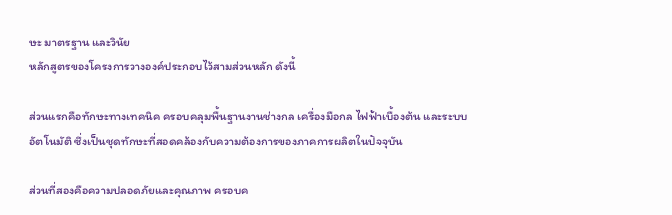ษะ มาตรฐาน และวินัย
หลักสูตรของโครงการวางองค์ประกอบไว้สามส่วนหลัก ดังนี้

ส่วนแรกคือทักษะทางเทคนิค ครอบคลุมพื้นฐานงานช่างกล เครื่องมือกล ไฟฟ้าเบื้องต้น และระบบอัตโนมัติ ซึ่งเป็นชุดทักษะที่สอดคล้องกับความต้องการของภาคการผลิตในปัจจุบัน

ส่วนที่สองคือความปลอดภัยและคุณภาพ ครอบค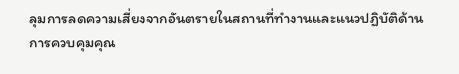ลุมการลดความเสี่ยงจากอันตรายในสถานที่ทำงานและแนวปฏิบัติด้านการควบคุมคุณ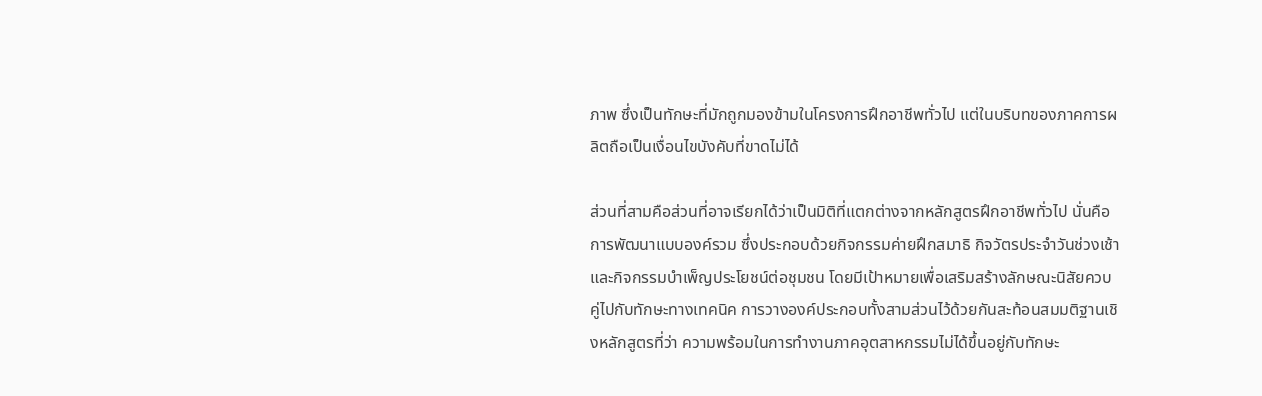ภาพ ซึ่งเป็นทักษะที่มักถูกมองข้ามในโครงการฝึกอาชีพทั่วไป แต่ในบริบทของภาคการผลิตถือเป็นเงื่อนไขบังคับที่ขาดไม่ได้

ส่วนที่สามคือส่วนที่อาจเรียกได้ว่าเป็นมิติที่แตกต่างจากหลักสูตรฝึกอาชีพทั่วไป นั่นคือ การพัฒนาแบบองค์รวม ซึ่งประกอบด้วยกิจกรรมค่ายฝึกสมาธิ กิจวัตรประจำวันช่วงเช้า และกิจกรรมบำเพ็ญประโยชน์ต่อชุมชน โดยมีเป้าหมายเพื่อเสริมสร้างลักษณะนิสัยควบคู่ไปกับทักษะทางเทคนิค การวางองค์ประกอบทั้งสามส่วนไว้ด้วยกันสะท้อนสมมติฐานเชิงหลักสูตรที่ว่า ความพร้อมในการทำงานภาคอุตสาหกรรมไม่ได้ขึ้นอยู่กับทักษะ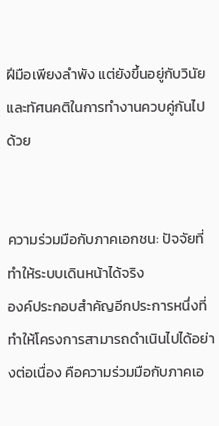ฝีมือเพียงลำพัง แต่ยังขึ้นอยู่กับวินัยและทัศนคติในการทำงานควบคู่กันไปด้วย


ความร่วมมือกับภาคเอกชน: ปัจจัยที่ทำให้ระบบเดินหน้าได้จริง
องค์ประกอบสำคัญอีกประการหนึ่งที่ทำให้โครงการสามารถดำเนินไปได้อย่างต่อเนื่อง คือความร่วมมือกับภาคเอ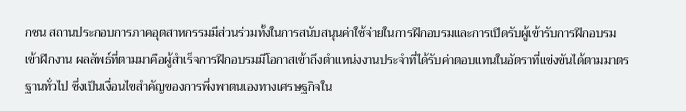กชน สถานประกอบการภาคอุตสาหกรรมมีส่วนร่วมทั้งในการสนับสนุนค่าใช้จ่ายในการฝึกอบรมและการเปิดรับผู้เข้ารับการฝึกอบรมเข้าฝึกงาน ผลลัพธ์ที่ตามมาคือผู้สำเร็จการฝึกอบรมมีโอกาสเข้าถึงตำแหน่งงานประจำที่ได้รับค่าตอบแทนในอัตราที่แข่งขันได้ตามมาตรฐานทั่วไป ซึ่งเป็นเงื่อนไขสำคัญของการพึ่งพาตนเองทางเศรษฐกิจใน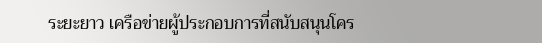ระยะยาว เครือข่ายผู้ประกอบการที่สนับสนุนโคร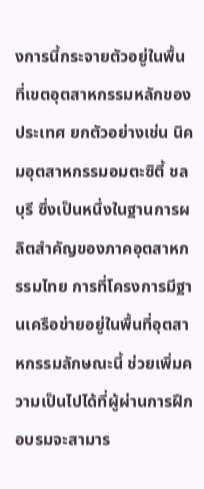งการนี้กระจายตัวอยู่ในพื้นที่เขตอุตสาหกรรมหลักของประเทศ ยกตัวอย่างเช่น นิคมอุตสาหกรรมอมตะซิตี้ ชลบุรี ซึ่งเป็นหนึ่งในฐานการผลิตสำคัญของภาคอุตสาหกรรมไทย การที่โครงการมีฐานเครือข่ายอยู่ในพื้นที่อุตสาหกรรมลักษณะนี้ ช่วยเพิ่มความเป็นไปได้ที่ผู้ผ่านการฝึกอบรมจะสามาร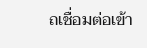ถเชื่อมต่อเข้า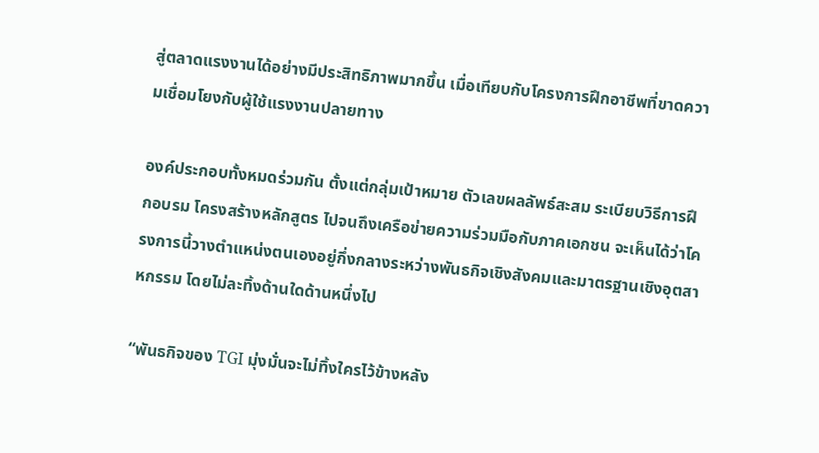สู่ตลาดแรงงานได้อย่างมีประสิทธิภาพมากขึ้น เมื่อเทียบกับโครงการฝึกอาชีพที่ขาดความเชื่อมโยงกับผู้ใช้แรงงานปลายทาง

องค์ประกอบทั้งหมดร่วมกัน ตั้งแต่กลุ่มเป้าหมาย ตัวเลขผลลัพธ์สะสม ระเบียบวิธีการฝึกอบรม โครงสร้างหลักสูตร ไปจนถึงเครือข่ายความร่วมมือกับภาคเอกชน จะเห็นได้ว่าโครงการนี้วางตำแหน่งตนเองอยู่กึ่งกลางระหว่างพันธกิจเชิงสังคมและมาตรฐานเชิงอุตสาหกรรม โดยไม่ละทิ้งด้านใดด้านหนึ่งไป

“พันธกิจของ TGI มุ่งมั่นจะไม่ทิ้งใครไว้ข้างหลัง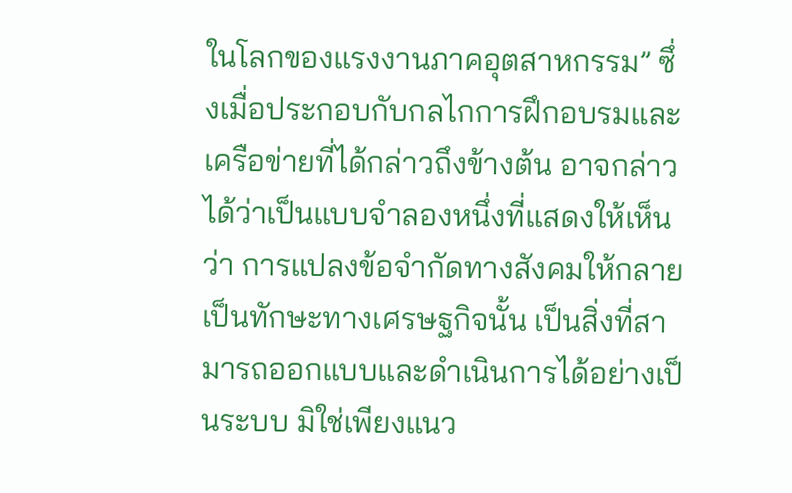ในโลกของแรงงานภาคอุตสาหกรรม” ซึ่งเมื่อประกอบกับกลไกการฝึกอบรมและเครือข่ายที่ได้กล่าวถึงข้างต้น อาจกล่าวได้ว่าเป็นแบบจำลองหนึ่งที่แสดงให้เห็นว่า การแปลงข้อจำกัดทางสังคมให้กลายเป็นทักษะทางเศรษฐกิจนั้น เป็นสิ่งที่สามารถออกแบบและดำเนินการได้อย่างเป็นระบบ มิใช่เพียงแนว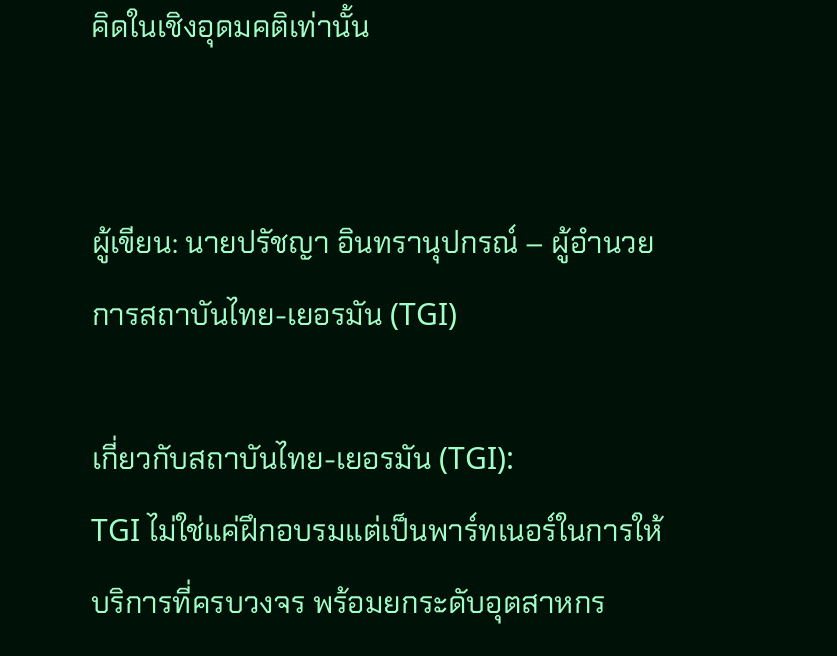คิดในเชิงอุดมคติเท่านั้น


ผู้เขียน: นายปรัชญา อินทรานุปกรณ์ – ผู้อำนวยการสถาบันไทย-เยอรมัน (TGI)

เกี่ยวกับสถาบันไทย-เยอรมัน (TGI):
TGI ไม่ใช่แค่ฝึกอบรมแต่เป็นพาร์ทเนอร์ในการให้บริการที่ครบวงจร พร้อมยกระดับอุตสาหกร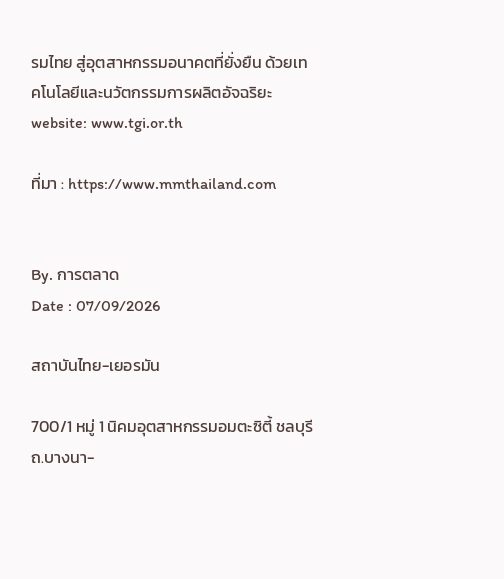รมไทย สู่อุตสาหกรรมอนาคตที่ยั่งยืน ด้วยเทคโนโลยีและนวัตกรรมการผลิตอัจฉริยะ
website: www.tgi.or.th

ที่มา : https://www.mmthailand.com


By. การตลาด
Date : 07/09/2026

สถาบันไทย-เยอรมัน

700/1 หมู่ 1 นิคมอุตสาหกรรมอมตะซิตี้ ชลบุรี ถ.บางนา-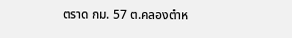ตราด กม. 57 ต.คลองตำห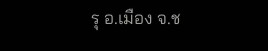รุ อ.เมือง จ.ช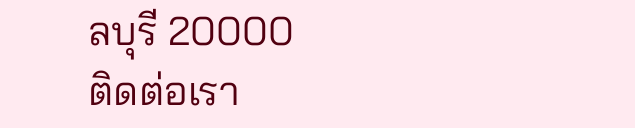ลบุรี 20000
ติดต่อเรา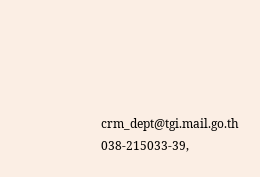crm_dept@tgi.mail.go.th
038-215033-39,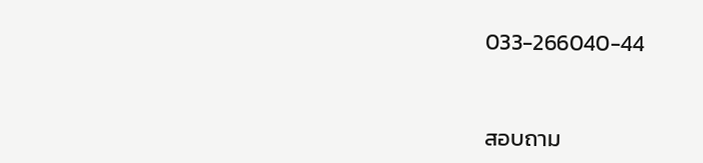033-266040-44



สอบถาม